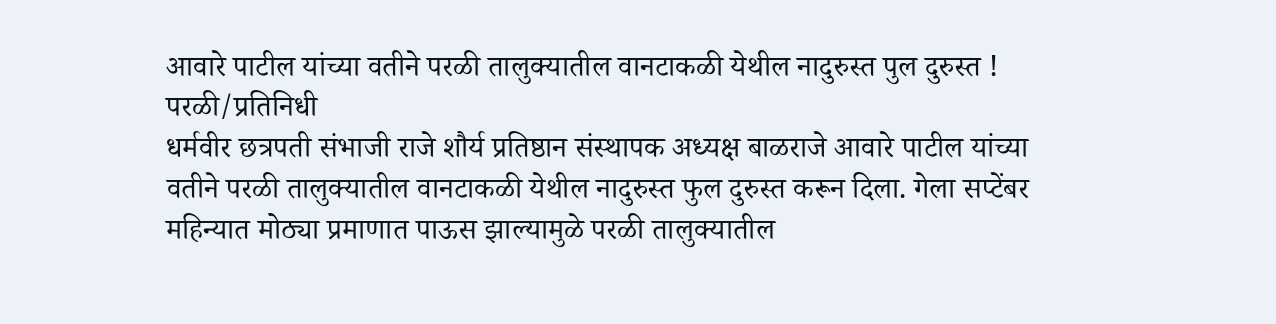आवारे पाटील यांच्या वतीने परळी तालुक्यातील वानटाकळी येथील नादुरुस्त पुल दुरुस्त !
परळी/प्रतिनिधी
धर्मवीर छत्रपती संभाजी राजे शौर्य प्रतिष्ठान संस्थापक अध्यक्ष बाळराजे आवारे पाटील यांच्या वतीने परळी तालुक्यातील वानटाकळी येथील नादुरुस्त फुल दुरुस्त करून दिला. गेला सप्टेंबर महिन्यात मोठ्या प्रमाणात पाऊस झाल्यामुळे परळी तालुक्यातील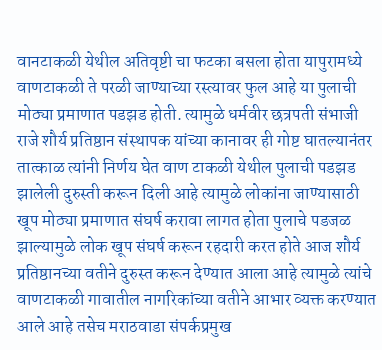वानटाकळी येथील अतिवृष्टी चा फटका बसला होता यापुरामध्ये वाणटाकळी ते परळी जाण्याच्या रस्त्यावर फुल आहे या पुलाची मोठ्या प्रमाणात पडझड होती. त्यामुळे धर्मवीर छत्रपती संभाजी राजे शौर्य प्रतिष्ठान संस्थापक यांच्या कानावर ही गोष्ट घातल्यानंतर तात्काळ त्यांनी निर्णय घेत वाण टाकळी येथील पुलाची पडझड झालेली दुरुस्ती करून दिली आहे त्यामुळे लोकांना जाण्यासाठी खूप मोठ्या प्रमाणात संघर्ष करावा लागत होता पुलाचे पडजळ झाल्यामुळे लोक खूप संघर्ष करून रहदारी करत होते आज शौर्य प्रतिष्ठानच्या वतीने दुरुस्त करून देण्यात आला आहे त्यामुळे त्यांचे वाणटाकळी गावातील नागरिकांच्या वतीने आभार व्यक्त करण्यात आले आहे तसेच मराठवाडा संपर्कप्रमुख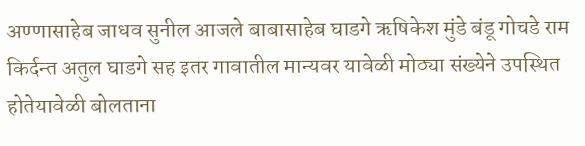अण्णासाहेब जाधव सुनील आजले बाबासाहेब घाडगे ऋषिकेश मुंडे बंडू गोचडे राम किर्दन्त अतुल घाडगे सह इतर गावातील मान्यवर यावेळी मोठ्या संख्येने उपस्थित होतेयावेळी बोलताना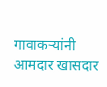गावाकऱ्यांनी आमदार खासदार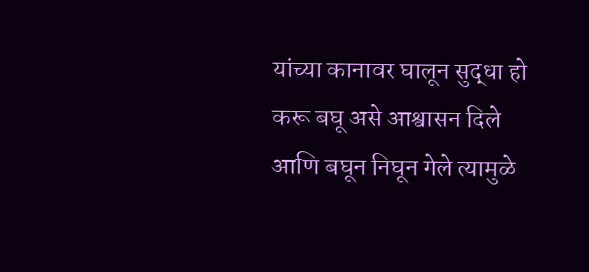यांच्या कानावर घालून सुद्धा हो करू बघू असे आश्वासन दिले आणि बघून निघून गेले त्यामुळे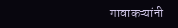गावाकऱ्यांनी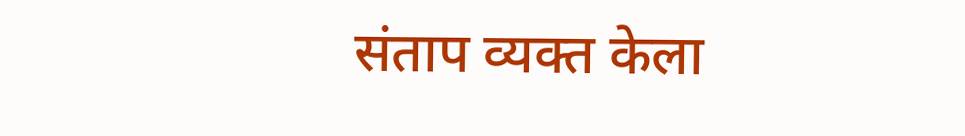संताप व्यक्त केला